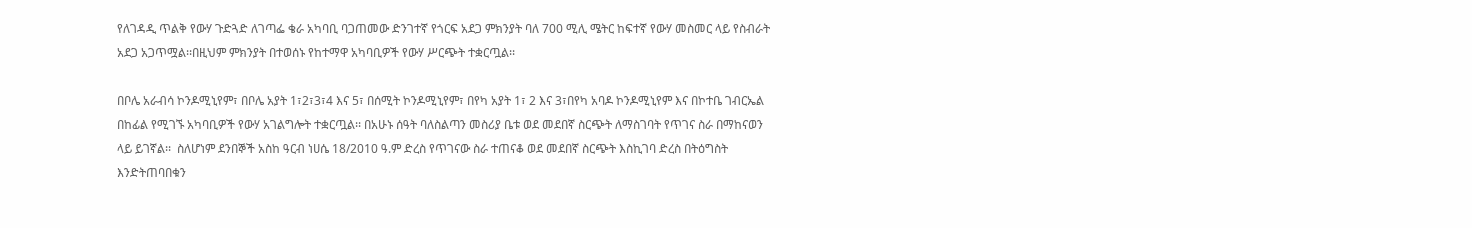የለገዳዲ ጥልቅ የውሃ ጉድጓድ ለገጣፌ ቄራ አካባቢ ባጋጠመው ድንገተኛ የጎርፍ አደጋ ምክንያት ባለ 700 ሚሊ ሜትር ከፍተኛ የውሃ መስመር ላይ የስብራት አደጋ አጋጥሟል፡፡በዚህም ምክንያት በተወሰኑ የከተማዋ አካባቢዎች የውሃ ሥርጭት ተቋርጧል፡፡

በቦሌ አራብሳ ኮንዶሚኒየም፣ በቦሌ አያት 1፣2፣3፣4 እና 5፣ በሰሚት ኮንዶሚኒየም፣ በየካ አያት 1፣ 2 እና 3፣በየካ አባዶ ኮንዶሚኒየም እና በኮተቤ ገብርኤል በከፊል የሚገኙ አካባቢዎች የውሃ አገልግሎት ተቋርጧል፡፡ በአሁኑ ሰዓት ባለስልጣን መስሪያ ቤቱ ወደ መደበኛ ስርጭት ለማስገባት የጥገና ስራ በማከናወን ላይ ይገኛል፡፡  ስለሆነም ደንበኞች አስከ ዓርብ ነሀሴ 18/2010 ዓ.ም ድረስ የጥገናው ስራ ተጠናቆ ወደ መደበኛ ስርጭት እስኪገባ ድረስ በትዕግስት እንድትጠባበቁን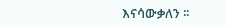እናሳውቃለን ፡፡